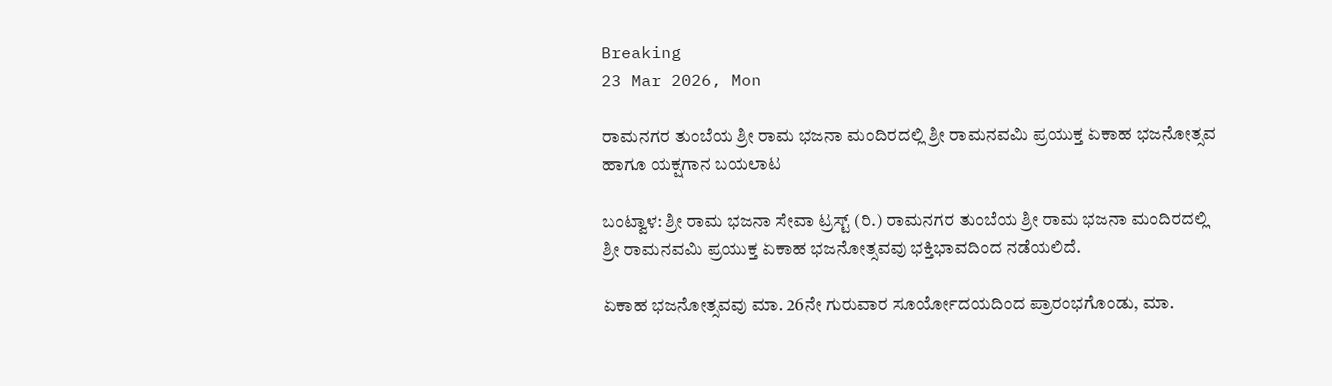Breaking
23 Mar 2026, Mon

ರಾಮನಗರ ತುಂಬೆಯ ಶ್ರೀ ರಾಮ ಭಜನಾ ಮಂದಿರದಲ್ಲಿ ಶ್ರೀ ರಾಮನವಮಿ ಪ್ರಯುಕ್ತ ಏಕಾಹ ಭಜನೋತ್ಸವ ಹಾಗೂ ಯಕ್ಷಗಾನ ಬಯಲಾಟ

ಬಂಟ್ವಾಳ: ಶ್ರೀ ರಾಮ ಭಜನಾ ಸೇವಾ ಟ್ರಸ್ಟ್ (ರಿ.) ರಾಮನಗರ ತುಂಬೆಯ ಶ್ರೀ ರಾಮ ಭಜನಾ ಮಂದಿರದಲ್ಲಿ ಶ್ರೀ ರಾಮನವಮಿ ಪ್ರಯುಕ್ತ ಏಕಾಹ ಭಜನೋತ್ಸವವು ಭಕ್ತಿಭಾವದಿಂದ ನಡೆಯಲಿದೆ.

ಏಕಾಹ ಭಜನೋತ್ಸವವು ಮಾ. 26ನೇ ಗುರುವಾರ ಸೂರ್ಯೋದಯದಿಂದ ಪ್ರಾರಂಭಗೊಂಡು, ಮಾ.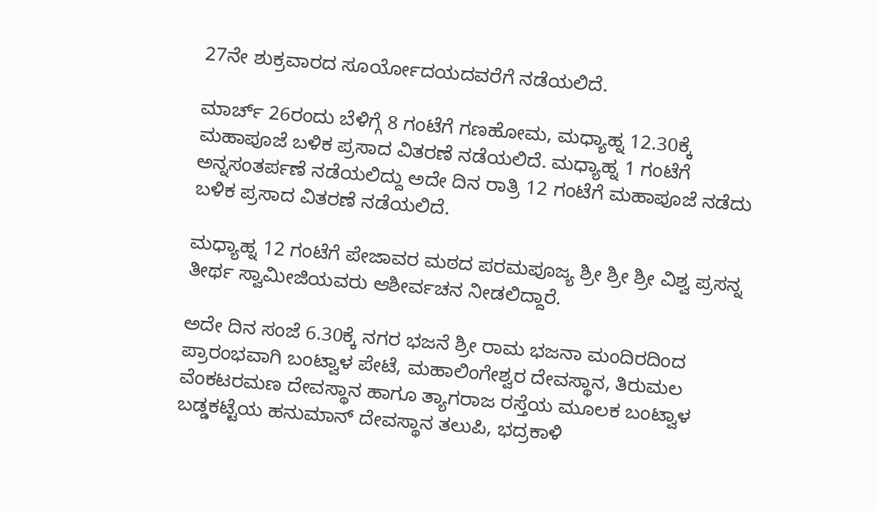27ನೇ ಶುಕ್ರವಾರದ ಸೂರ್ಯೋದಯದವರೆಗೆ ನಡೆಯಲಿದೆ.

ಮಾರ್ಚ್ 26ರಂದು ಬೆಳಿಗ್ಗೆ 8 ಗಂಟೆಗೆ ಗಣಹೋಮ, ಮಧ್ಯಾಹ್ನ 12.30ಕ್ಕೆ ಮಹಾಪೂಜೆ ಬಳಿಕ ಪ್ರಸಾದ ವಿತರಣೆ ನಡೆಯಲಿದೆ. ಮಧ್ಯಾಹ್ನ 1 ಗಂಟೆಗೆ ಅನ್ನಸಂತರ್ಪಣೆ ನಡೆಯಲಿದ್ದು ಅದೇ ದಿನ ರಾತ್ರಿ 12 ಗಂಟೆಗೆ ಮಹಾಪೂಜೆ ನಡೆದು ಬಳಿಕ ಪ್ರಸಾದ ವಿತರಣೆ ನಡೆಯಲಿದೆ.

ಮಧ್ಯಾಹ್ನ 12 ಗಂಟೆಗೆ ಪೇಜಾವರ ಮಠದ ಪರಮಪೂಜ್ಯ ಶ್ರೀ ಶ್ರೀ ಶ್ರೀ ವಿಶ್ವ ಪ್ರಸನ್ನ ತೀರ್ಥ ಸ್ವಾಮೀಜಿಯವರು ಆಶೀರ್ವಚನ ನೀಡಲಿದ್ದಾರೆ.

ಅದೇ ದಿನ ಸಂಜೆ 6.30ಕ್ಕೆ ನಗರ ಭಜನೆ ಶ್ರೀ ರಾಮ ಭಜನಾ ಮಂದಿರದಿಂದ ಪ್ರಾರಂಭವಾಗಿ ಬಂಟ್ವಾಳ ಪೇಟೆ, ಮಹಾಲಿಂಗೇಶ್ವರ ದೇವಸ್ಥಾನ, ತಿರುಮಲ ವೆಂಕಟರಮಣ ದೇವಸ್ಥಾನ ಹಾಗೂ ತ್ಯಾಗರಾಜ ರಸ್ತೆಯ ಮೂಲಕ ಬಂಟ್ವಾಳ ಬಡ್ಡಕಟ್ಟೆಯ ಹನುಮಾನ್ ದೇವಸ್ಥಾನ ತಲುಪಿ, ಭದ್ರಕಾಳಿ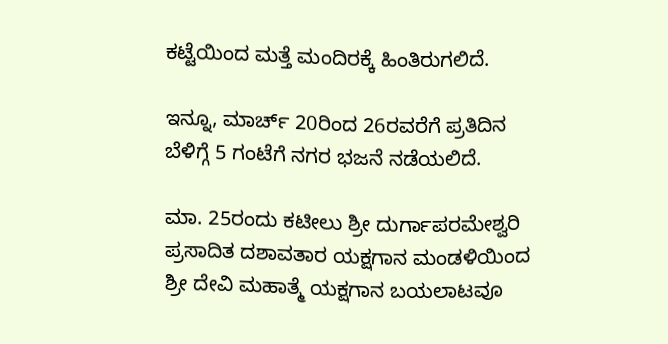ಕಟ್ಟೆಯಿಂದ ಮತ್ತೆ ಮಂದಿರಕ್ಕೆ ಹಿಂತಿರುಗಲಿದೆ.

ಇನ್ನೂ, ಮಾರ್ಚ್ 20ರಿಂದ 26ರವರೆಗೆ ಪ್ರತಿದಿನ ಬೆಳಿಗ್ಗೆ 5 ಗಂಟೆಗೆ ನಗರ ಭಜನೆ ನಡೆಯಲಿದೆ.

ಮಾ. 25ರಂದು ಕಟೀಲು ಶ್ರೀ ದುರ್ಗಾಪರಮೇಶ್ವರಿ ಪ್ರಸಾದಿತ ದಶಾವತಾರ ಯಕ್ಷಗಾನ ಮಂಡಳಿಯಿಂದ ಶ್ರೀ ದೇವಿ ಮಹಾತ್ಮೆ ಯಕ್ಷಗಾನ ಬಯಲಾಟವೂ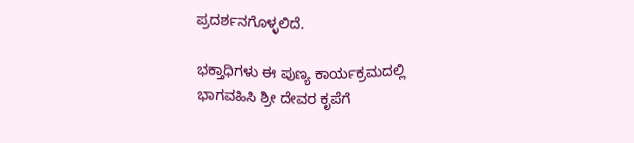ಪ್ರದರ್ಶನಗೊಳ್ಳಲಿದೆ.

ಭಕ್ತಾಧಿಗಳು ಈ ಪುಣ್ಯ ಕಾರ್ಯಕ್ರಮದಲ್ಲಿ ಭಾಗವಹಿಸಿ ಶ್ರೀ ದೇವರ ಕೃಪೆಗೆ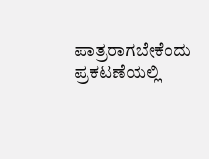ಪಾತ್ರರಾಗಬೇಕೆಂದು ಪ್ರಕಟಣೆಯಲ್ಲಿ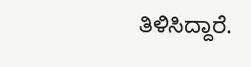ತಿಳಿಸಿದ್ದಾರೆ.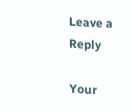Leave a Reply

Your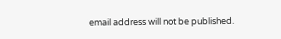email address will not be published.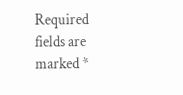Required fields are marked *